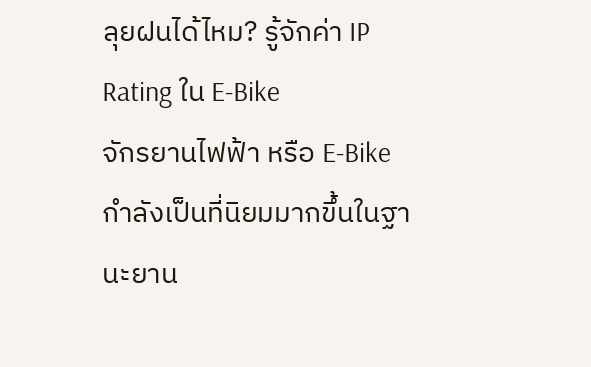ลุยฝนได้ไหม? รู้จักค่า IP Rating ใน E-Bike
จักรยานไฟฟ้า หรือ E-Bike กำลังเป็นที่นิยมมากขึ้นในฐานะยาน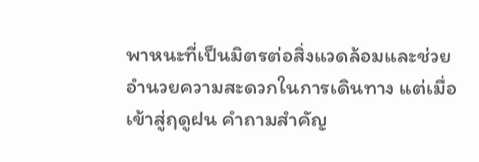พาหนะที่เป็นมิตรต่อสิ่งแวดล้อมและช่วยอำนวยความสะดวกในการเดินทาง แต่เมื่อเข้าสู่ฤดูฝน คำถามสำคัญ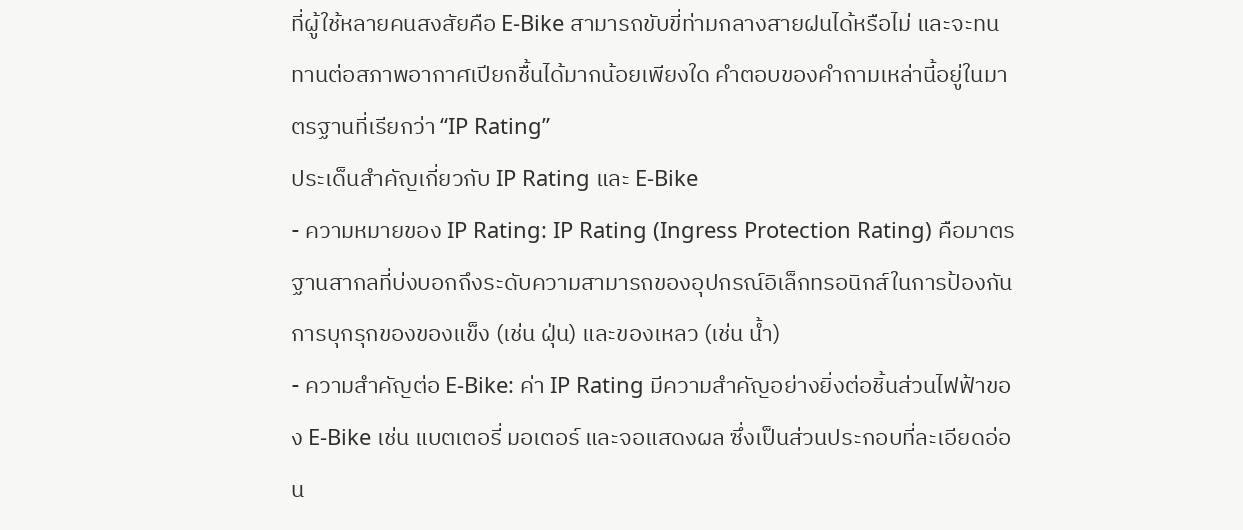ที่ผู้ใช้หลายคนสงสัยคือ E-Bike สามารถขับขี่ท่ามกลางสายฝนได้หรือไม่ และจะทนทานต่อสภาพอากาศเปียกชื้นได้มากน้อยเพียงใด คำตอบของคำถามเหล่านี้อยู่ในมาตรฐานที่เรียกว่า “IP Rating”
ประเด็นสำคัญเกี่ยวกับ IP Rating และ E-Bike
- ความหมายของ IP Rating: IP Rating (Ingress Protection Rating) คือมาตรฐานสากลที่บ่งบอกถึงระดับความสามารถของอุปกรณ์อิเล็กทรอนิกส์ในการป้องกันการบุกรุกของของแข็ง (เช่น ฝุ่น) และของเหลว (เช่น น้ำ)
- ความสำคัญต่อ E-Bike: ค่า IP Rating มีความสำคัญอย่างยิ่งต่อชิ้นส่วนไฟฟ้าของ E-Bike เช่น แบตเตอรี่ มอเตอร์ และจอแสดงผล ซึ่งเป็นส่วนประกอบที่ละเอียดอ่อน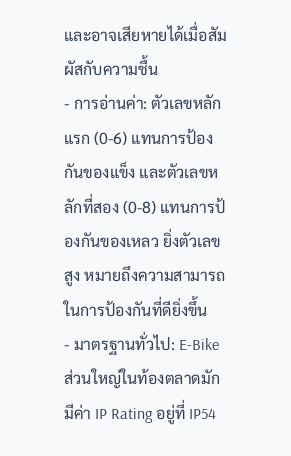และอาจเสียหายได้เมื่อสัมผัสกับความชื้น
- การอ่านค่า: ตัวเลขหลักแรก (0-6) แทนการป้องกันของแข็ง และตัวเลขหลักที่สอง (0-8) แทนการป้องกันของเหลว ยิ่งตัวเลขสูง หมายถึงความสามารถในการป้องกันที่ดียิ่งขึ้น
- มาตรฐานทั่วไป: E-Bike ส่วนใหญ่ในท้องตลาดมักมีค่า IP Rating อยู่ที่ IP54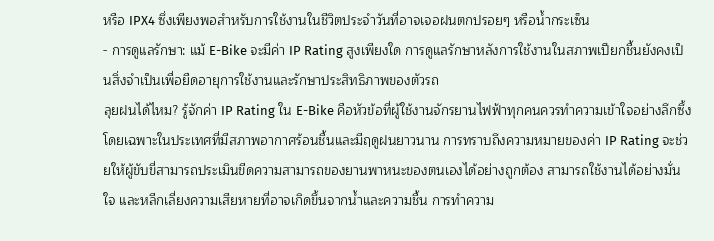หรือ IPX4 ซึ่งเพียงพอสำหรับการใช้งานในชีวิตประจำวันที่อาจเจอฝนตกปรอยๆ หรือน้ำกระเซ็น
- การดูแลรักษา: แม้ E-Bike จะมีค่า IP Rating สูงเพียงใด การดูแลรักษาหลังการใช้งานในสภาพเปียกชื้นยังคงเป็นสิ่งจำเป็นเพื่อยืดอายุการใช้งานและรักษาประสิทธิภาพของตัวรถ
ลุยฝนได้ไหม? รู้จักค่า IP Rating ใน E-Bike คือหัวข้อที่ผู้ใช้งานจักรยานไฟฟ้าทุกคนควรทำความเข้าใจอย่างลึกซึ้ง โดยเฉพาะในประเทศที่มีสภาพอากาศร้อนชื้นและมีฤดูฝนยาวนาน การทราบถึงความหมายของค่า IP Rating จะช่วยให้ผู้ขับขี่สามารถประเมินขีดความสามารถของยานพาหนะของตนเองได้อย่างถูกต้อง สามารถใช้งานได้อย่างมั่นใจ และหลีกเลี่ยงความเสียหายที่อาจเกิดขึ้นจากน้ำและความชื้น การทำความ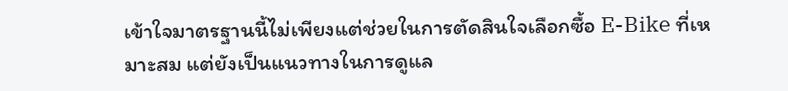เข้าใจมาตรฐานนี้ไม่เพียงแต่ช่วยในการตัดสินใจเลือกซื้อ E-Bike ที่เหมาะสม แต่ยังเป็นแนวทางในการดูแล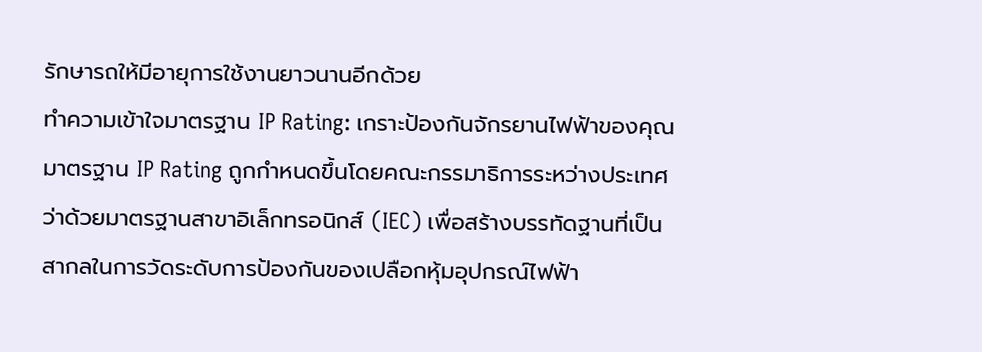รักษารถให้มีอายุการใช้งานยาวนานอีกด้วย
ทำความเข้าใจมาตรฐาน IP Rating: เกราะป้องกันจักรยานไฟฟ้าของคุณ
มาตรฐาน IP Rating ถูกกำหนดขึ้นโดยคณะกรรมาธิการระหว่างประเทศว่าด้วยมาตรฐานสาขาอิเล็กทรอนิกส์ (IEC) เพื่อสร้างบรรทัดฐานที่เป็นสากลในการวัดระดับการป้องกันของเปลือกหุ้มอุปกรณ์ไฟฟ้า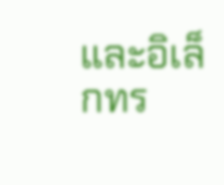และอิเล็กทร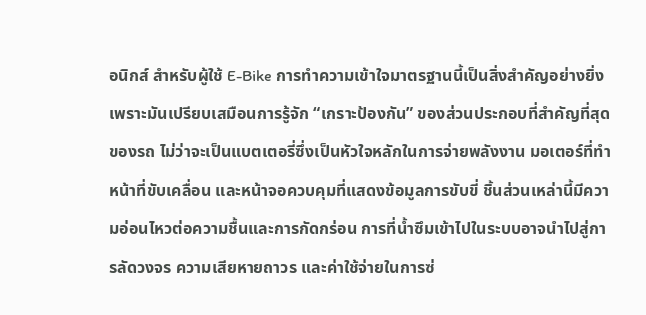อนิกส์ สำหรับผู้ใช้ E-Bike การทำความเข้าใจมาตรฐานนี้เป็นสิ่งสำคัญอย่างยิ่ง เพราะมันเปรียบเสมือนการรู้จัก “เกราะป้องกัน” ของส่วนประกอบที่สำคัญที่สุดของรถ ไม่ว่าจะเป็นแบตเตอรี่ซึ่งเป็นหัวใจหลักในการจ่ายพลังงาน มอเตอร์ที่ทำหน้าที่ขับเคลื่อน และหน้าจอควบคุมที่แสดงข้อมูลการขับขี่ ชิ้นส่วนเหล่านี้มีความอ่อนไหวต่อความชื้นและการกัดกร่อน การที่น้ำซึมเข้าไปในระบบอาจนำไปสู่การลัดวงจร ความเสียหายถาวร และค่าใช้จ่ายในการซ่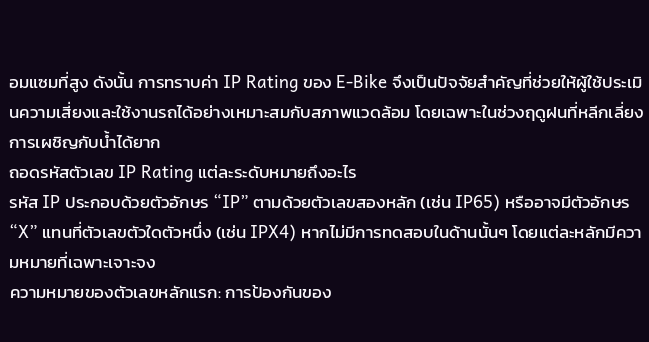อมแซมที่สูง ดังนั้น การทราบค่า IP Rating ของ E-Bike จึงเป็นปัจจัยสำคัญที่ช่วยให้ผู้ใช้ประเมินความเสี่ยงและใช้งานรถได้อย่างเหมาะสมกับสภาพแวดล้อม โดยเฉพาะในช่วงฤดูฝนที่หลีกเลี่ยงการเผชิญกับน้ำได้ยาก
ถอดรหัสตัวเลข IP Rating แต่ละระดับหมายถึงอะไร
รหัส IP ประกอบด้วยตัวอักษร “IP” ตามด้วยตัวเลขสองหลัก (เช่น IP65) หรืออาจมีตัวอักษร “X” แทนที่ตัวเลขตัวใดตัวหนึ่ง (เช่น IPX4) หากไม่มีการทดสอบในด้านนั้นๆ โดยแต่ละหลักมีความหมายที่เฉพาะเจาะจง
ความหมายของตัวเลขหลักแรก: การป้องกันของ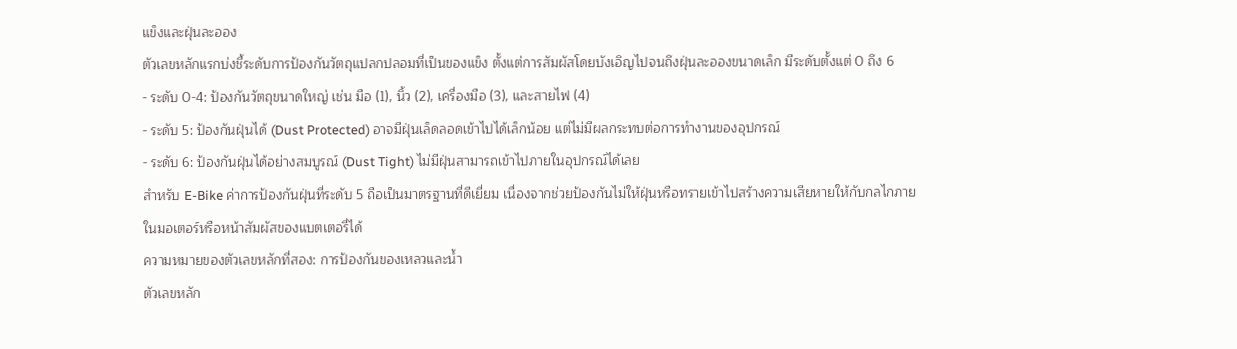แข็งและฝุ่นละออง
ตัวเลขหลักแรกบ่งชี้ระดับการป้องกันวัตถุแปลกปลอมที่เป็นของแข็ง ตั้งแต่การสัมผัสโดยบังเอิญไปจนถึงฝุ่นละอองขนาดเล็ก มีระดับตั้งแต่ 0 ถึง 6
- ระดับ 0-4: ป้องกันวัตถุขนาดใหญ่ เช่น มือ (1), นิ้ว (2), เครื่องมือ (3), และสายไฟ (4)
- ระดับ 5: ป้องกันฝุ่นได้ (Dust Protected) อาจมีฝุ่นเล็ดลอดเข้าไปได้เล็กน้อย แต่ไม่มีผลกระทบต่อการทำงานของอุปกรณ์
- ระดับ 6: ป้องกันฝุ่นได้อย่างสมบูรณ์ (Dust Tight) ไม่มีฝุ่นสามารถเข้าไปภายในอุปกรณ์ได้เลย
สำหรับ E-Bike ค่าการป้องกันฝุ่นที่ระดับ 5 ถือเป็นมาตรฐานที่ดีเยี่ยม เนื่องจากช่วยป้องกันไม่ให้ฝุ่นหรือทรายเข้าไปสร้างความเสียหายให้กับกลไกภายในมอเตอร์หรือหน้าสัมผัสของแบตเตอรี่ได้
ความหมายของตัวเลขหลักที่สอง: การป้องกันของเหลวและน้ำ
ตัวเลขหลัก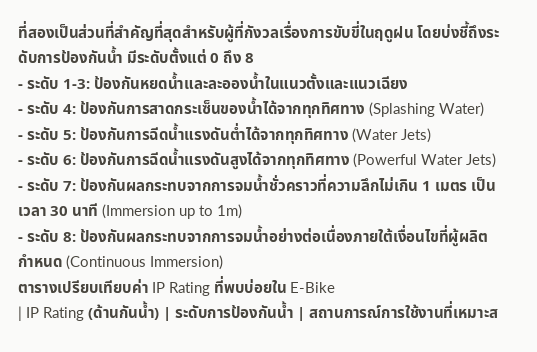ที่สองเป็นส่วนที่สำคัญที่สุดสำหรับผู้ที่กังวลเรื่องการขับขี่ในฤดูฝน โดยบ่งชี้ถึงระดับการป้องกันน้ำ มีระดับตั้งแต่ 0 ถึง 8
- ระดับ 1-3: ป้องกันหยดน้ำและละอองน้ำในแนวตั้งและแนวเฉียง
- ระดับ 4: ป้องกันการสาดกระเซ็นของน้ำได้จากทุกทิศทาง (Splashing Water)
- ระดับ 5: ป้องกันการฉีดน้ำแรงดันต่ำได้จากทุกทิศทาง (Water Jets)
- ระดับ 6: ป้องกันการฉีดน้ำแรงดันสูงได้จากทุกทิศทาง (Powerful Water Jets)
- ระดับ 7: ป้องกันผลกระทบจากการจมน้ำชั่วคราวที่ความลึกไม่เกิน 1 เมตร เป็นเวลา 30 นาที (Immersion up to 1m)
- ระดับ 8: ป้องกันผลกระทบจากการจมน้ำอย่างต่อเนื่องภายใต้เงื่อนไขที่ผู้ผลิตกำหนด (Continuous Immersion)
ตารางเปรียบเทียบค่า IP Rating ที่พบบ่อยใน E-Bike
| IP Rating (ด้านกันน้ำ) | ระดับการป้องกันน้ำ | สถานการณ์การใช้งานที่เหมาะส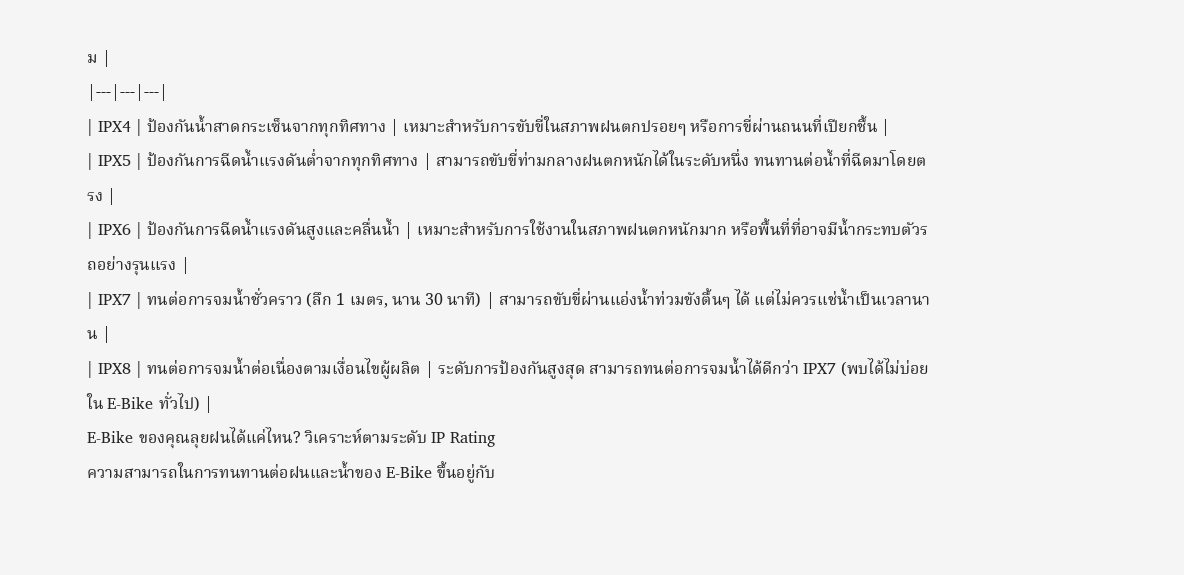ม |
|---|---|---|
| IPX4 | ป้องกันน้ำสาดกระเซ็นจากทุกทิศทาง | เหมาะสำหรับการขับขี่ในสภาพฝนตกปรอยๆ หรือการขี่ผ่านถนนที่เปียกชื้น |
| IPX5 | ป้องกันการฉีดน้ำแรงดันต่ำจากทุกทิศทาง | สามารถขับขี่ท่ามกลางฝนตกหนักได้ในระดับหนึ่ง ทนทานต่อน้ำที่ฉีดมาโดยตรง |
| IPX6 | ป้องกันการฉีดน้ำแรงดันสูงและคลื่นน้ำ | เหมาะสำหรับการใช้งานในสภาพฝนตกหนักมาก หรือพื้นที่ที่อาจมีน้ำกระทบตัวรถอย่างรุนแรง |
| IPX7 | ทนต่อการจมน้ำชั่วคราว (ลึก 1 เมตร, นาน 30 นาที) | สามารถขับขี่ผ่านแอ่งน้ำท่วมขังตื้นๆ ได้ แต่ไม่ควรแช่น้ำเป็นเวลานาน |
| IPX8 | ทนต่อการจมน้ำต่อเนื่องตามเงื่อนไขผู้ผลิต | ระดับการป้องกันสูงสุด สามารถทนต่อการจมน้ำได้ดีกว่า IPX7 (พบได้ไม่บ่อยใน E-Bike ทั่วไป) |
E-Bike ของคุณลุยฝนได้แค่ไหน? วิเคราะห์ตามระดับ IP Rating
ความสามารถในการทนทานต่อฝนและน้ำของ E-Bike ขึ้นอยู่กับ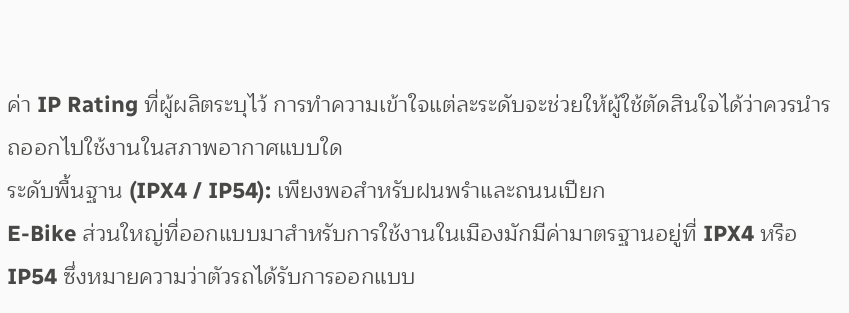ค่า IP Rating ที่ผู้ผลิตระบุไว้ การทำความเข้าใจแต่ละระดับจะช่วยให้ผู้ใช้ตัดสินใจได้ว่าควรนำรถออกไปใช้งานในสภาพอากาศแบบใด
ระดับพื้นฐาน (IPX4 / IP54): เพียงพอสำหรับฝนพรำและถนนเปียก
E-Bike ส่วนใหญ่ที่ออกแบบมาสำหรับการใช้งานในเมืองมักมีค่ามาตรฐานอยู่ที่ IPX4 หรือ IP54 ซึ่งหมายความว่าตัวรถได้รับการออกแบบ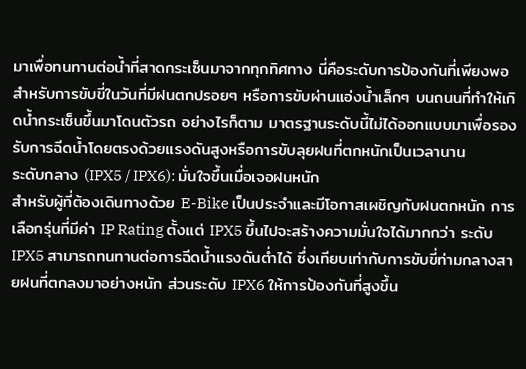มาเพื่อทนทานต่อน้ำที่สาดกระเซ็นมาจากทุกทิศทาง นี่คือระดับการป้องกันที่เพียงพอสำหรับการขับขี่ในวันที่มีฝนตกปรอยๆ หรือการขับผ่านแอ่งน้ำเล็กๆ บนถนนที่ทำให้เกิดน้ำกระเซ็นขึ้นมาโดนตัวรถ อย่างไรก็ตาม มาตรฐานระดับนี้ไม่ได้ออกแบบมาเพื่อรองรับการฉีดน้ำโดยตรงด้วยแรงดันสูงหรือการขับลุยฝนที่ตกหนักเป็นเวลานาน
ระดับกลาง (IPX5 / IPX6): มั่นใจขึ้นเมื่อเจอฝนหนัก
สำหรับผู้ที่ต้องเดินทางด้วย E-Bike เป็นประจำและมีโอกาสเผชิญกับฝนตกหนัก การเลือกรุ่นที่มีค่า IP Rating ตั้งแต่ IPX5 ขึ้นไปจะสร้างความมั่นใจได้มากกว่า ระดับ IPX5 สามารถทนทานต่อการฉีดน้ำแรงดันต่ำได้ ซึ่งเทียบเท่ากับการขับขี่ท่ามกลางสายฝนที่ตกลงมาอย่างหนัก ส่วนระดับ IPX6 ให้การป้องกันที่สูงขึ้น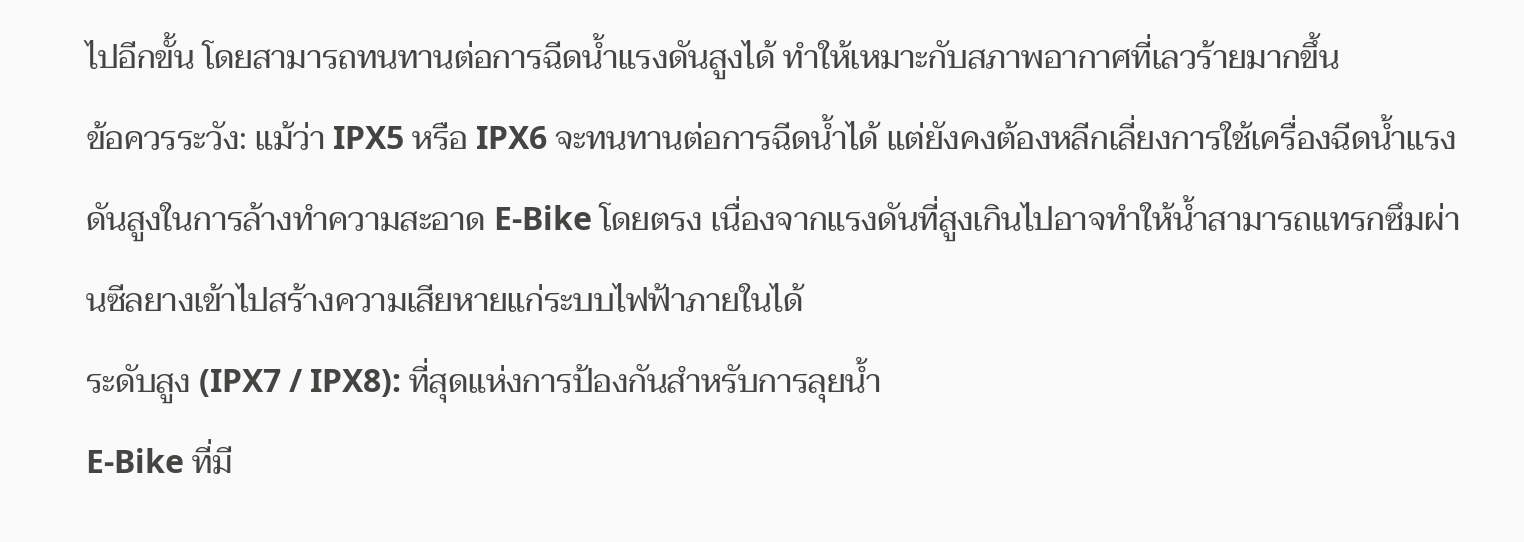ไปอีกขั้น โดยสามารถทนทานต่อการฉีดน้ำแรงดันสูงได้ ทำให้เหมาะกับสภาพอากาศที่เลวร้ายมากขึ้น
ข้อควรระวัง: แม้ว่า IPX5 หรือ IPX6 จะทนทานต่อการฉีดน้ำได้ แต่ยังคงต้องหลีกเลี่ยงการใช้เครื่องฉีดน้ำแรงดันสูงในการล้างทำความสะอาด E-Bike โดยตรง เนื่องจากแรงดันที่สูงเกินไปอาจทำให้น้ำสามารถแทรกซึมผ่านซีลยางเข้าไปสร้างความเสียหายแก่ระบบไฟฟ้าภายในได้
ระดับสูง (IPX7 / IPX8): ที่สุดแห่งการป้องกันสำหรับการลุยน้ำ
E-Bike ที่มี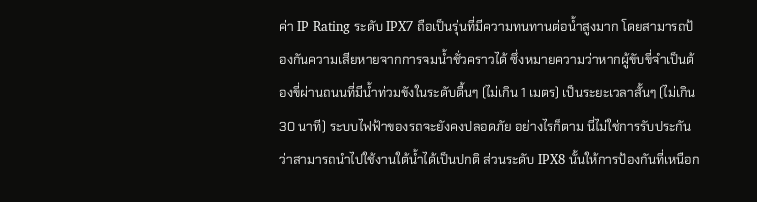ค่า IP Rating ระดับ IPX7 ถือเป็นรุ่นที่มีความทนทานต่อน้ำสูงมาก โดยสามารถป้องกันความเสียหายจากการจมน้ำชั่วคราวได้ ซึ่งหมายความว่าหากผู้ขับขี่จำเป็นต้องขี่ผ่านถนนที่มีน้ำท่วมขังในระดับตื้นๆ (ไม่เกิน 1 เมตร) เป็นระยะเวลาสั้นๆ (ไม่เกิน 30 นาที) ระบบไฟฟ้าของรถจะยังคงปลอดภัย อย่างไรก็ตาม นี่ไม่ใช่การรับประกันว่าสามารถนำไปใช้งานใต้น้ำได้เป็นปกติ ส่วนระดับ IPX8 นั้นให้การป้องกันที่เหนือก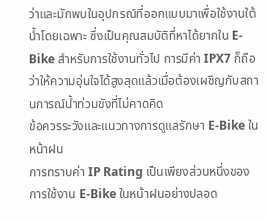ว่าและมักพบในอุปกรณ์ที่ออกแบบมาเพื่อใช้งานใต้น้ำโดยเฉพาะ ซึ่งเป็นคุณสมบัติที่หาได้ยากใน E-Bike สำหรับการใช้งานทั่วไป การมีค่า IPX7 ก็ถือว่าให้ความอุ่นใจได้สูงสุดแล้วเมื่อต้องเผชิญกับสถานการณ์น้ำท่วมขังที่ไม่คาดคิด
ข้อควรระวังและแนวทางการดูแลรักษา E-Bike ในหน้าฝน
การทราบค่า IP Rating เป็นเพียงส่วนหนึ่งของการใช้งาน E-Bike ในหน้าฝนอย่างปลอด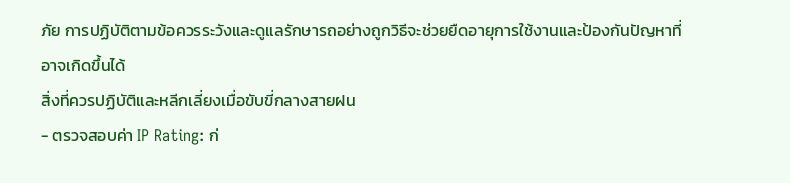ภัย การปฏิบัติตามข้อควรระวังและดูแลรักษารถอย่างถูกวิธีจะช่วยยืดอายุการใช้งานและป้องกันปัญหาที่อาจเกิดขึ้นได้
สิ่งที่ควรปฏิบัติและหลีกเลี่ยงเมื่อขับขี่กลางสายฝน
- ตรวจสอบค่า IP Rating: ก่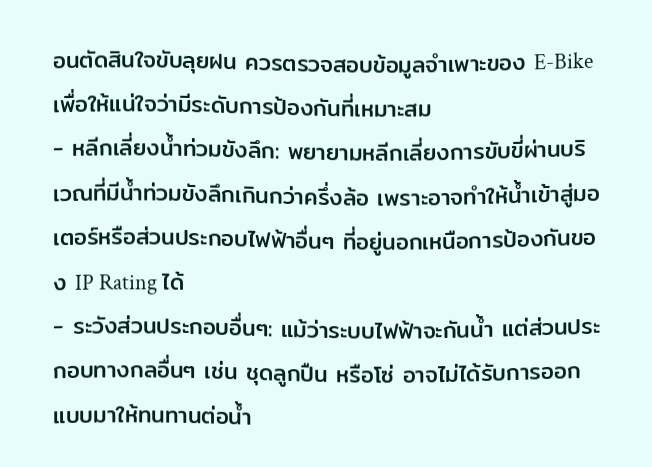อนตัดสินใจขับลุยฝน ควรตรวจสอบข้อมูลจำเพาะของ E-Bike เพื่อให้แน่ใจว่ามีระดับการป้องกันที่เหมาะสม
- หลีกเลี่ยงน้ำท่วมขังลึก: พยายามหลีกเลี่ยงการขับขี่ผ่านบริเวณที่มีน้ำท่วมขังลึกเกินกว่าครึ่งล้อ เพราะอาจทำให้น้ำเข้าสู่มอเตอร์หรือส่วนประกอบไฟฟ้าอื่นๆ ที่อยู่นอกเหนือการป้องกันของ IP Rating ได้
- ระวังส่วนประกอบอื่นๆ: แม้ว่าระบบไฟฟ้าจะกันน้ำ แต่ส่วนประกอบทางกลอื่นๆ เช่น ชุดลูกปืน หรือโซ่ อาจไม่ได้รับการออกแบบมาให้ทนทานต่อน้ำ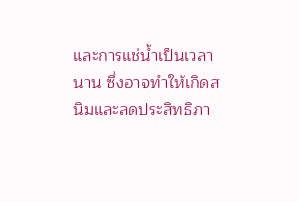และการแช่น้ำเป็นเวลานาน ซึ่งอาจทำให้เกิดสนิมและลดประสิทธิภา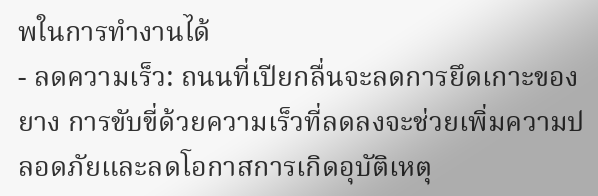พในการทำงานได้
- ลดความเร็ว: ถนนที่เปียกลื่นจะลดการยึดเกาะของยาง การขับขี่ด้วยความเร็วที่ลดลงจะช่วยเพิ่มความปลอดภัยและลดโอกาสการเกิดอุบัติเหตุ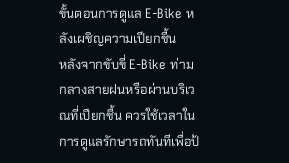ขั้นตอนการดูแล E-Bike หลังเผชิญความเปียกชื้น
หลังจากขับขี่ E-Bike ท่ามกลางสายฝนหรือผ่านบริเวณที่เปียกชื้น ควรใช้เวลาในการดูแลรักษารถทันทีเพื่อป้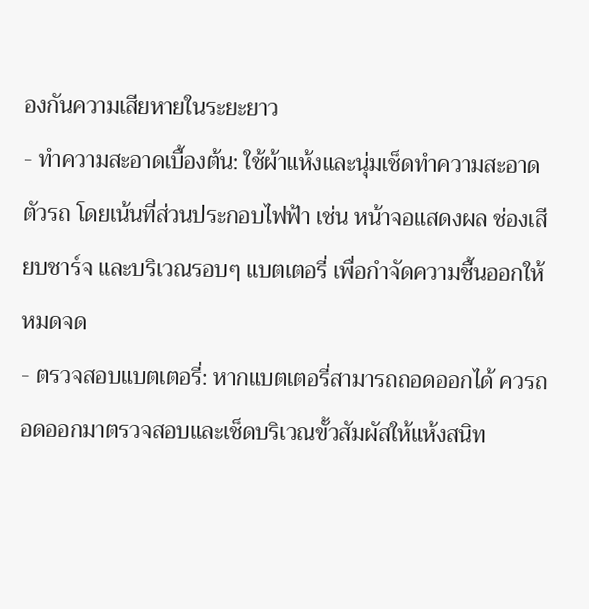องกันความเสียหายในระยะยาว
- ทำความสะอาดเบื้องต้น: ใช้ผ้าแห้งและนุ่มเช็ดทำความสะอาดตัวรถ โดยเน้นที่ส่วนประกอบไฟฟ้า เช่น หน้าจอแสดงผล ช่องเสียบชาร์จ และบริเวณรอบๆ แบตเตอรี่ เพื่อกำจัดความชื้นออกให้หมดจด
- ตรวจสอบแบตเตอรี่: หากแบตเตอรี่สามารถถอดออกได้ ควรถอดออกมาตรวจสอบและเช็ดบริเวณขั้วสัมผัสให้แห้งสนิท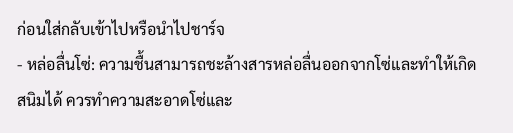ก่อนใส่กลับเข้าไปหรือนำไปชาร์จ
- หล่อลื่นโซ่: ความชื้นสามารถชะล้างสารหล่อลื่นออกจากโซ่และทำให้เกิดสนิมได้ ควรทำความสะอาดโซ่และ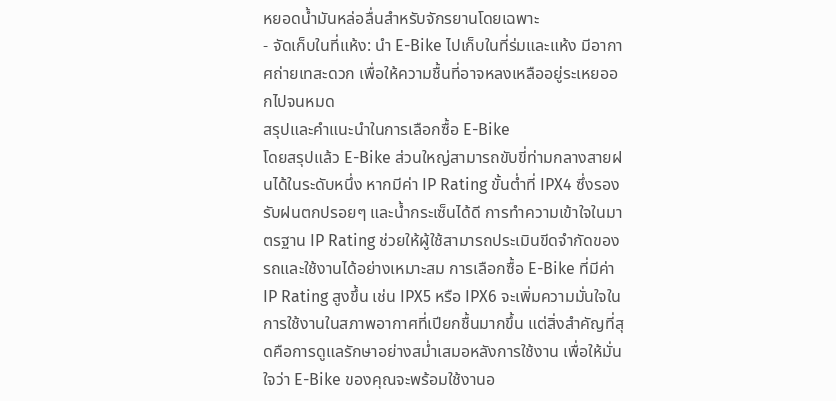หยอดน้ำมันหล่อลื่นสำหรับจักรยานโดยเฉพาะ
- จัดเก็บในที่แห้ง: นำ E-Bike ไปเก็บในที่ร่มและแห้ง มีอากาศถ่ายเทสะดวก เพื่อให้ความชื้นที่อาจหลงเหลืออยู่ระเหยออกไปจนหมด
สรุปและคำแนะนำในการเลือกซื้อ E-Bike
โดยสรุปแล้ว E-Bike ส่วนใหญ่สามารถขับขี่ท่ามกลางสายฝนได้ในระดับหนึ่ง หากมีค่า IP Rating ขั้นต่ำที่ IPX4 ซึ่งรองรับฝนตกปรอยๆ และน้ำกระเซ็นได้ดี การทำความเข้าใจในมาตรฐาน IP Rating ช่วยให้ผู้ใช้สามารถประเมินขีดจำกัดของรถและใช้งานได้อย่างเหมาะสม การเลือกซื้อ E-Bike ที่มีค่า IP Rating สูงขึ้น เช่น IPX5 หรือ IPX6 จะเพิ่มความมั่นใจในการใช้งานในสภาพอากาศที่เปียกชื้นมากขึ้น แต่สิ่งสำคัญที่สุดคือการดูแลรักษาอย่างสม่ำเสมอหลังการใช้งาน เพื่อให้มั่นใจว่า E-Bike ของคุณจะพร้อมใช้งานอ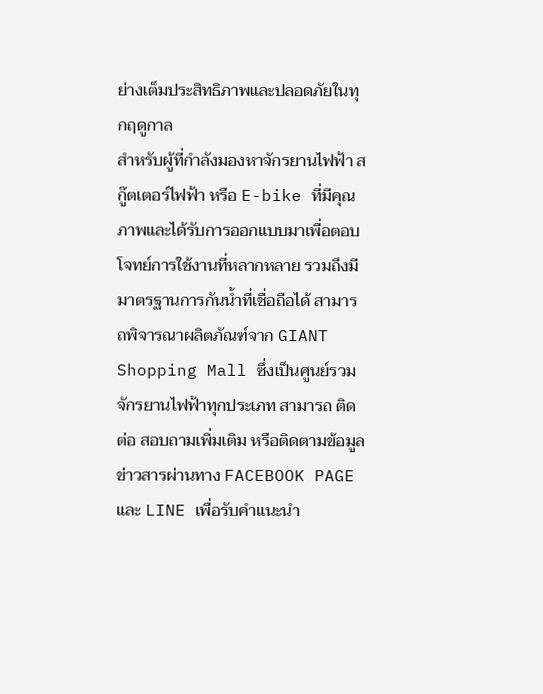ย่างเต็มประสิทธิภาพและปลอดภัยในทุกฤดูกาล
สำหรับผู้ที่กำลังมองหาจักรยานไฟฟ้า สกู๊ตเตอร์ไฟฟ้า หรือ E-bike ที่มีคุณภาพและได้รับการออกแบบมาเพื่อตอบโจทย์การใช้งานที่หลากหลาย รวมถึงมีมาตรฐานการกันน้ำที่เชื่อถือได้ สามารถพิจารณาผลิตภัณฑ์จาก GIANT Shopping Mall ซึ่งเป็นศูนย์รวมจักรยานไฟฟ้าทุกประเภท สามารถ ติดต่อ สอบถามเพิ่มเติม หรือติดตามข้อมูลข่าวสารผ่านทาง FACEBOOK PAGE และ LINE เพื่อรับคำแนะนำ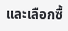และเลือกซื้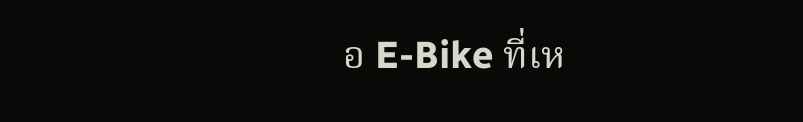อ E-Bike ที่เห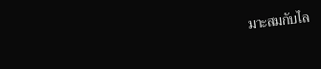มาะสมกับไล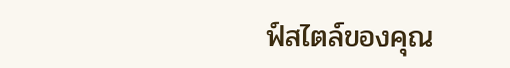ฟ์สไตล์ของคุณ